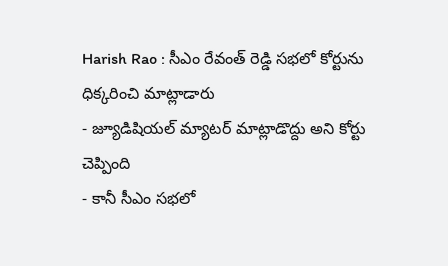Harish Rao : సీఎం రేవంత్ రెడ్డి సభలో కోర్టును ధిక్కరించి మాట్లాడారు
- జ్యూడిషియల్ మ్యాటర్ మాట్లాడొద్దు అని కోర్టు చెప్పింది
- కానీ సీఎం సభలో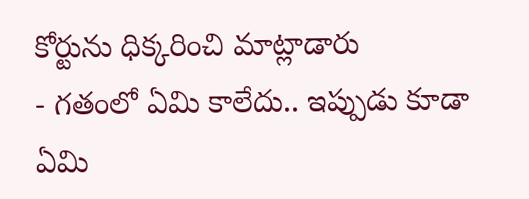కోర్టును ధిక్కరించి మాట్లాడారు
- గతంలో ఏమి కాలేదు.. ఇప్పుడు కూడా ఏమి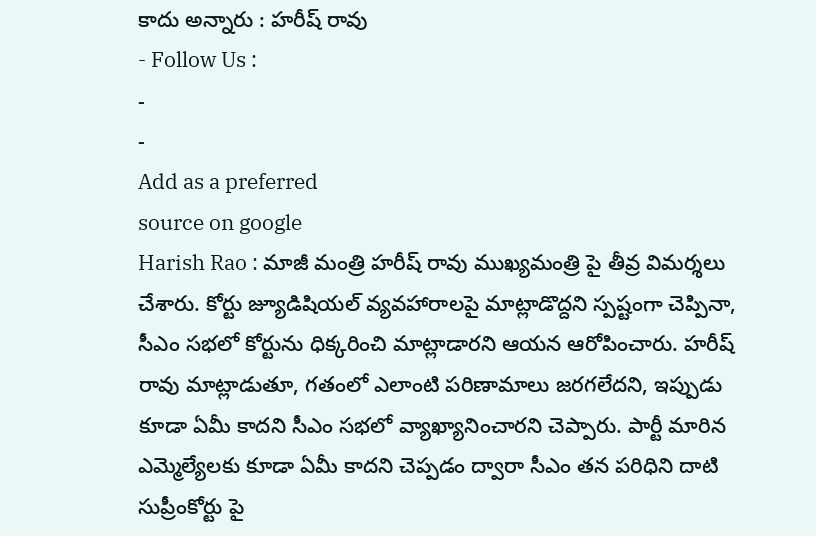కాదు అన్నారు : హరీష్ రావు
- Follow Us :
-
-
Add as a preferred
source on google
Harish Rao : మాజీ మంత్రి హరీష్ రావు ముఖ్యమంత్రి పై తీవ్ర విమర్శలు చేశారు. కోర్టు జ్యూడిషియల్ వ్యవహారాలపై మాట్లాడొద్దని స్పష్టంగా చెప్పినా, సీఎం సభలో కోర్టును ధిక్కరించి మాట్లాడారని ఆయన ఆరోపించారు. హరీష్ రావు మాట్లాడుతూ, గతంలో ఎలాంటి పరిణామాలు జరగలేదని, ఇప్పుడు కూడా ఏమీ కాదని సీఎం సభలో వ్యాఖ్యానించారని చెప్పారు. పార్టీ మారిన ఎమ్మెల్యేలకు కూడా ఏమీ కాదని చెప్పడం ద్వారా సీఎం తన పరిధిని దాటి సుప్రీంకోర్టు పై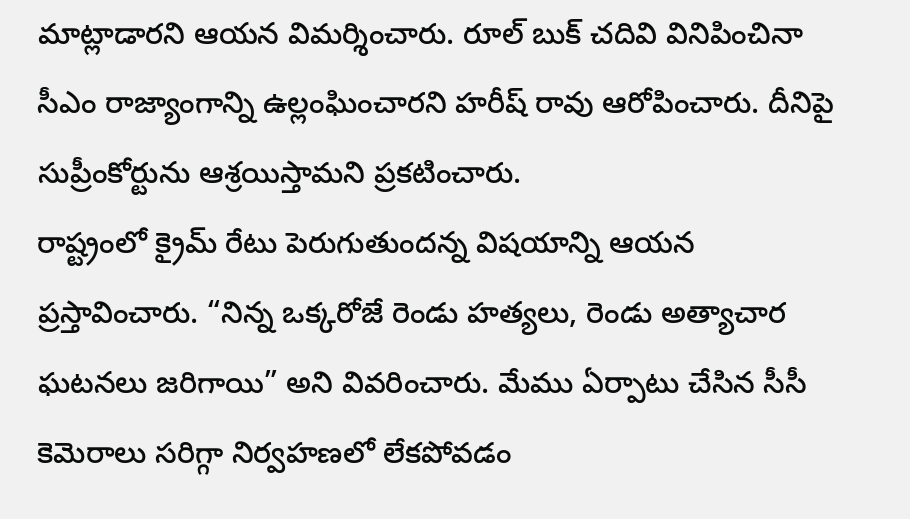మాట్లాడారని ఆయన విమర్శించారు. రూల్ బుక్ చదివి వినిపించినా సీఎం రాజ్యాంగాన్ని ఉల్లంఘించారని హరీష్ రావు ఆరోపించారు. దీనిపై సుప్రీంకోర్టును ఆశ్రయిస్తామని ప్రకటించారు.
రాష్ట్రంలో క్రైమ్ రేటు పెరుగుతుందన్న విషయాన్ని ఆయన ప్రస్తావించారు. “నిన్న ఒక్కరోజే రెండు హత్యలు, రెండు అత్యాచార ఘటనలు జరిగాయి” అని వివరించారు. మేము ఏర్పాటు చేసిన సీసీ కెమెరాలు సరిగ్గా నిర్వహణలో లేకపోవడం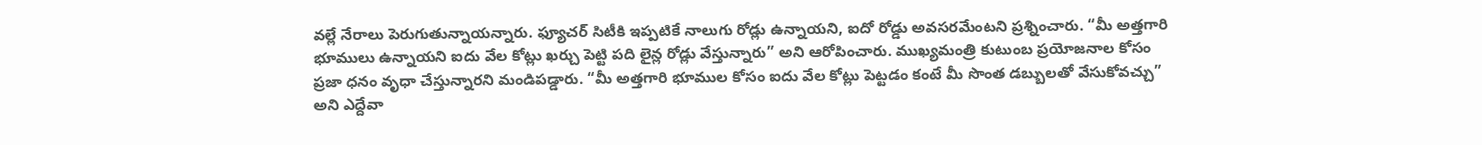వల్లే నేరాలు పెరుగుతున్నాయన్నారు. ఫ్యూచర్ సిటీకి ఇప్పటికే నాలుగు రోడ్లు ఉన్నాయని, ఐదో రోడ్డు అవసరమేంటని ప్రశ్నించారు. “మీ అత్తగారి భూములు ఉన్నాయని ఐదు వేల కోట్లు ఖర్చు పెట్టి పది లైన్ల రోడ్లు వేస్తున్నారు” అని ఆరోపించారు. ముఖ్యమంత్రి కుటుంబ ప్రయోజనాల కోసం ప్రజా ధనం వృధా చేస్తున్నారని మండిపడ్డారు. “మీ అత్తగారి భూముల కోసం ఐదు వేల కోట్లు పెట్టడం కంటే మీ సొంత డబ్బులతో వేసుకోవచ్చు” అని ఎద్దేవా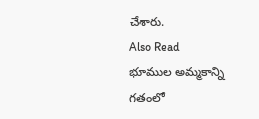చేశారు.
Also Read
భూముల అమ్మకాన్ని గతంలో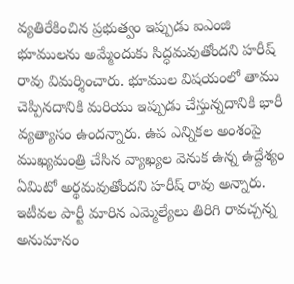వ్యతిరేకించిన ప్రభుత్వం ఇప్పుడు ఐఎంజి భూములను అమ్మేందుకు సిద్ధమవుతోందని హరీష్ రావు విమర్శించారు. భూముల విషయంలో తాము చెప్పినదానికి మరియు ఇప్పుడు చేస్తున్నదానికి భారీ వ్యత్యాసం ఉందన్నారు. ఉప ఎన్నికల అంశంపై ముఖ్యమంత్రి చేసిన వ్యాఖ్యల వెనుక ఉన్న ఉద్దేశ్యం ఏమిటో అర్థమవుతోందని హరీష్ రావు అన్నారు. ఇటీవల పార్టీ మారిన ఎమ్మెల్యేలు తిరిగి రావచ్చన్న అనుమానం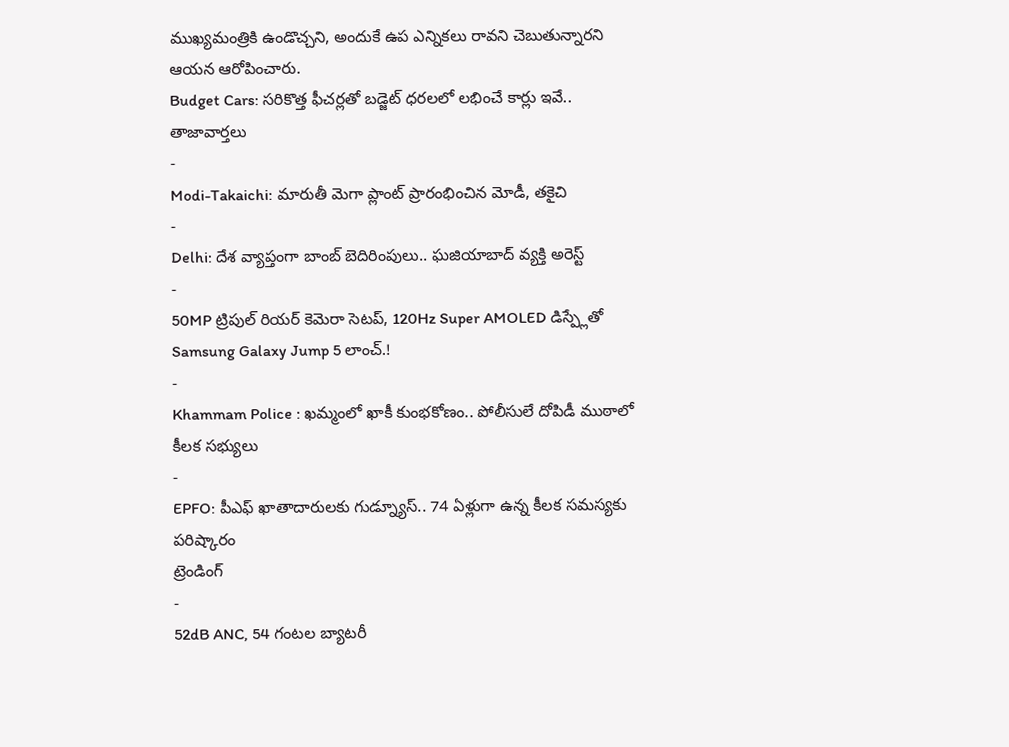ముఖ్యమంత్రికి ఉండొచ్చని, అందుకే ఉప ఎన్నికలు రావని చెబుతున్నారని ఆయన ఆరోపించారు.
Budget Cars: సరికొత్త ఫీచర్లతో బడ్జెట్ ధరలలో లభించే కార్లు ఇవే..
తాజావార్తలు
-
Modi-Takaichi: మారుతీ మెగా ప్లాంట్ ప్రారంభించిన మోడీ, తకైచి
-
Delhi: దేశ వ్యాప్తంగా బాంబ్ బెదిరింపులు.. ఘజియాబాద్ వ్యక్తి అరెస్ట్
-
50MP ట్రిపుల్ రియర్ కెమెరా సెటప్, 120Hz Super AMOLED డిస్ప్లేతో Samsung Galaxy Jump 5 లాంచ్.!
-
Khammam Police : ఖమ్మంలో ఖాకీ కుంభకోణం.. పోలీసులే దోపిడీ ముఠాలో కీలక సభ్యులు
-
EPFO: పీఎఫ్ ఖాతాదారులకు గుడ్న్యూస్.. 74 ఏళ్లుగా ఉన్న కీలక సమస్యకు పరిష్కారం
ట్రెండింగ్
-
52dB ANC, 54 గంటల బ్యాటరీ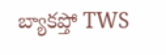బ్యాకప్తో TWS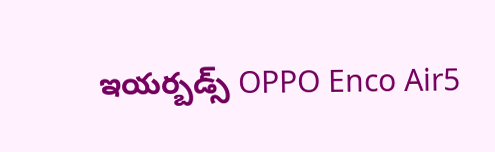ఇయర్బడ్స్ OPPO Enco Air5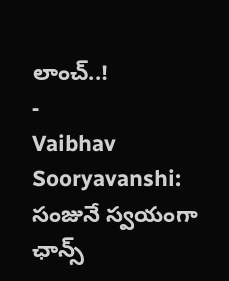లాంచ్..!
-
Vaibhav Sooryavanshi: సంజునే స్వయంగా ఛాన్స్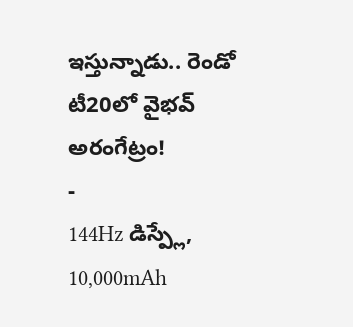ఇస్తున్నాడు.. రెండో టీ20లో వైభవ్ అరంగేట్రం!
-
144Hz డిస్ప్లే, 10,000mAh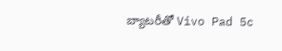బ్యాటరీతో Vivo Pad 5c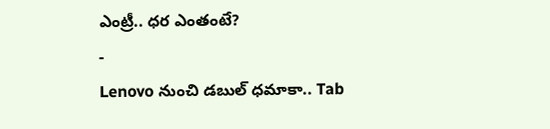ఎంట్రీ.. ధర ఎంతంటే?
-
Lenovo నుంచి డబుల్ ధమాకా.. Tab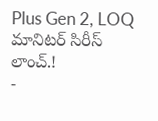Plus Gen 2, LOQ మానిటర్ సిరీస్ లాంచ్.!
-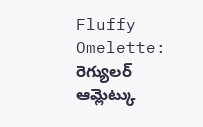Fluffy Omelette: రెగ్యులర్ ఆమ్లెట్కు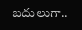బదులుగా..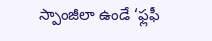స్పాంజీలా ఉండే ‘ఫ్లఫీ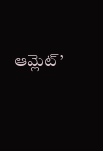ఆమ్లెట్’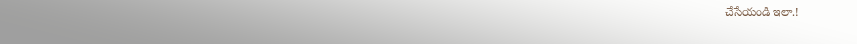చేసేయండి ఇలా.!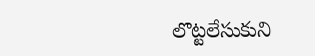లొట్టలేసుకుని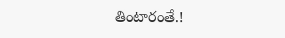తింటారంతే.!